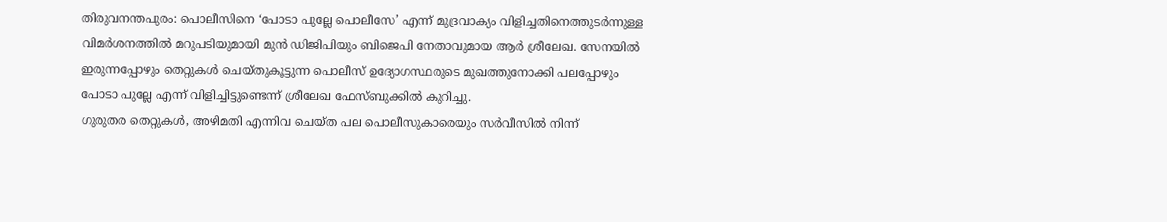തിരുവനന്തപുരം: പൊലീസിനെ ‘പോടാ പുല്ലേ പൊലീസേ’ എന്ന് മുദ്രവാക്യം വിളിച്ചതിനെത്തുടർന്നുള്ള വിമർശനത്തിൽ മറുപടിയുമായി മുൻ ഡിജിപിയും ബിജെപി നേതാവുമായ ആർ ശ്രീലേഖ. സേനയിൽ ഇരുന്നപ്പോഴും തെറ്റുകൾ ചെയ്തുകൂട്ടുന്ന പൊലീസ് ഉദ്യോഗസ്ഥരുടെ മുഖത്തുനോക്കി പലപ്പോഴും പോടാ പുല്ലേ എന്ന് വിളിച്ചിട്ടുണ്ടെന്ന് ശ്രീലേഖ ഫേസ്ബുക്കിൽ കുറിച്ചു.
ഗുരുതര തെറ്റുകൾ, അഴിമതി എന്നിവ ചെയ്ത പല പൊലീസുകാരെയും സർവീസിൽ നിന്ന്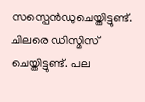സസ്പെൻഡുചെയ്തിട്ടുണ്ട്. ചിലരെ ഡിസ്മിസ് ചെയ്തിട്ടുണ്ട്. പല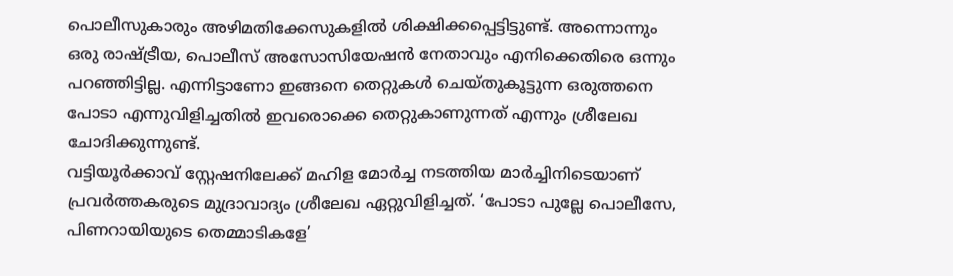പൊലീസുകാരും അഴിമതിക്കേസുകളിൽ ശിക്ഷിക്കപ്പെട്ടിട്ടുണ്ട്. അന്നൊന്നും ഒരു രാഷ്ട്രീയ, പൊലീസ് അസോസിയേഷൻ നേതാവും എനിക്കെതിരെ ഒന്നും പറഞ്ഞിട്ടില്ല. എന്നിട്ടാണോ ഇങ്ങനെ തെറ്റുകൾ ചെയ്തുകൂട്ടുന്ന ഒരുത്തനെ പോടാ എന്നുവിളിച്ചതിൽ ഇവരൊക്കെ തെറ്റുകാണുന്നത് എന്നും ശ്രീലേഖ ചോദിക്കുന്നുണ്ട്.
വട്ടിയൂർക്കാവ് സ്റ്റേഷനിലേക്ക് മഹിള മോർച്ച നടത്തിയ മാർച്ചിനിടെയാണ് പ്രവർത്തകരുടെ മുദ്രാവാദ്യം ശ്രീലേഖ ഏറ്റുവിളിച്ചത്. ‘പോടാ പുല്ലേ പൊലീസേ, പിണറായിയുടെ തെമ്മാടികളേ’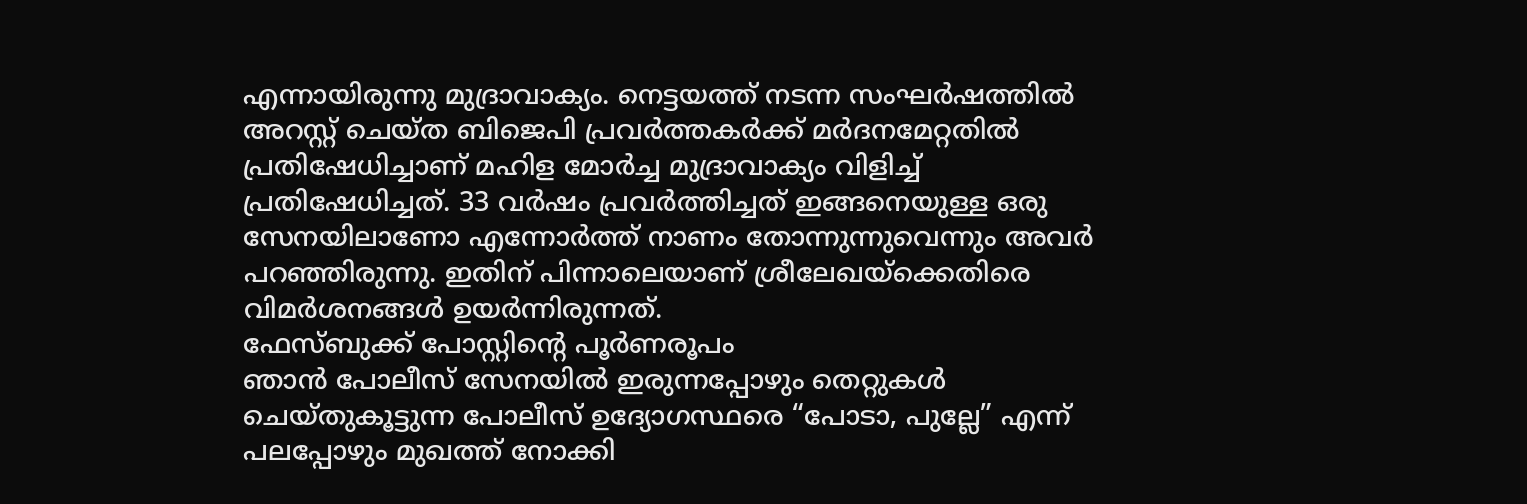എന്നായിരുന്നു മുദ്രാവാക്യം. നെട്ടയത്ത് നടന്ന സംഘർഷത്തിൽ അറസ്റ്റ് ചെയ്ത ബിജെപി പ്രവർത്തകർക്ക് മർദനമേറ്റതിൽ പ്രതിഷേധിച്ചാണ് മഹിള മോർച്ച മുദ്രാവാക്യം വിളിച്ച് പ്രതിഷേധിച്ചത്. 33 വർഷം പ്രവർത്തിച്ചത് ഇങ്ങനെയുള്ള ഒരു സേനയിലാണോ എന്നോർത്ത് നാണം തോന്നുന്നുവെന്നും അവർ പറഞ്ഞിരുന്നു. ഇതിന് പിന്നാലെയാണ് ശ്രീലേഖയ്ക്കെതിരെ വിമർശനങ്ങൾ ഉയർന്നിരുന്നത്.
ഫേസ്ബുക്ക് പോസ്റ്റിന്റെ പൂർണരൂപം
ഞാൻ പോലീസ് സേനയിൽ ഇരുന്നപ്പോഴും തെറ്റുകൾ ചെയ്തുകൂട്ടുന്ന പോലീസ് ഉദ്യോഗസ്ഥരെ “പോടാ, പുല്ലേ” എന്ന് പലപ്പോഴും മുഖത്ത് നോക്കി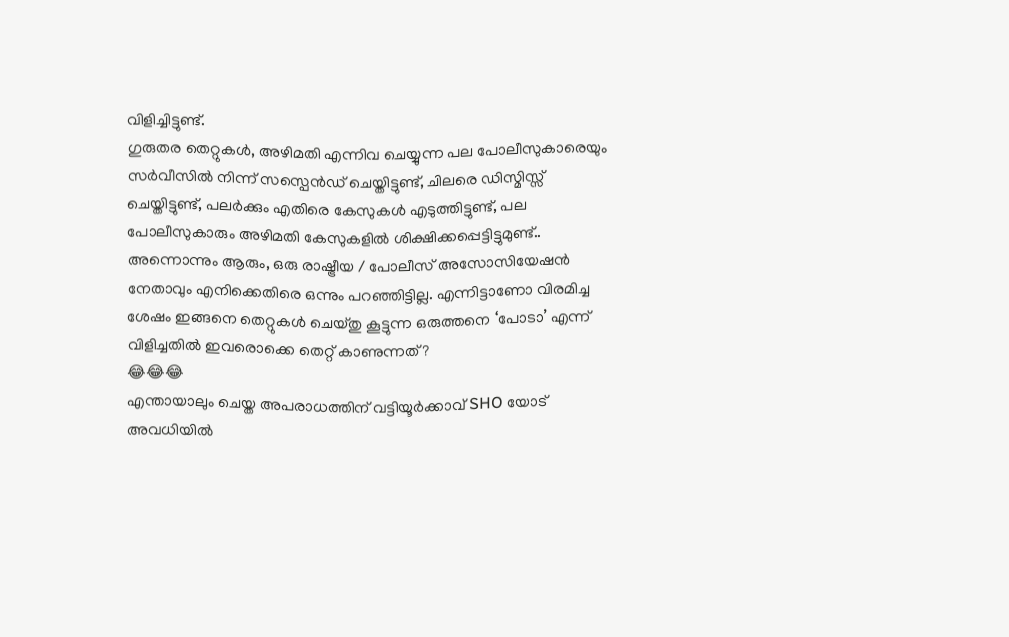വിളിച്ചിട്ടുണ്ട്.
ഗുരുതര തെറ്റുകൾ, അഴിമതി എന്നിവ ചെയ്യുന്ന പല പോലീസുകാരെയും സർവീസിൽ നിന്ന് സസ്പെൻഡ് ചെയ്തിട്ടുണ്ട്, ചിലരെ ഡിസ്മിസ്സ് ചെയ്തിട്ടുണ്ട്, പലർക്കും എതിരെ കേസുകൾ എടുത്തിട്ടുണ്ട്, പല പോലീസുകാരും അഴിമതി കേസുകളിൽ ശിക്ഷിക്കപ്പെട്ടിട്ടുമുണ്ട്..
അന്നൊന്നും ആരും, ഒരു രാഷ്ട്രീയ / പോലീസ് അസോസിയേഷൻ നേതാവും എനിക്കെതിരെ ഒന്നും പറഞ്ഞിട്ടില്ല. എന്നിട്ടാണോ വിരമിച്ച ശേഷം ഇങ്ങനെ തെറ്റുകൾ ചെയ്തു കൂട്ടുന്ന ഒരുത്തനെ ‘പോടാ’ എന്ന് വിളിച്ചതിൽ ഇവരൊക്കെ തെറ്റ് കാണുന്നത്?
😂😂😂
എന്തായാലും ചെയ്ത അപരാധത്തിന് വട്ടിയൂർക്കാവ് SHO യോട് അവധിയിൽ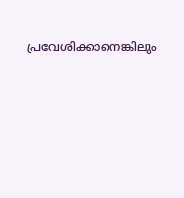പ്രവേശിക്കാനെങ്കിലും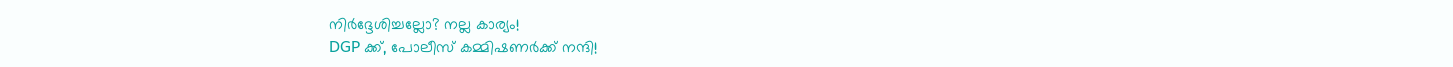നിർദ്ദേശിച്ചല്ലോ? നല്ല കാര്യം!
DGP ക്ക്, പോലീസ് കമ്മിഷണർക്ക് നന്ദി!